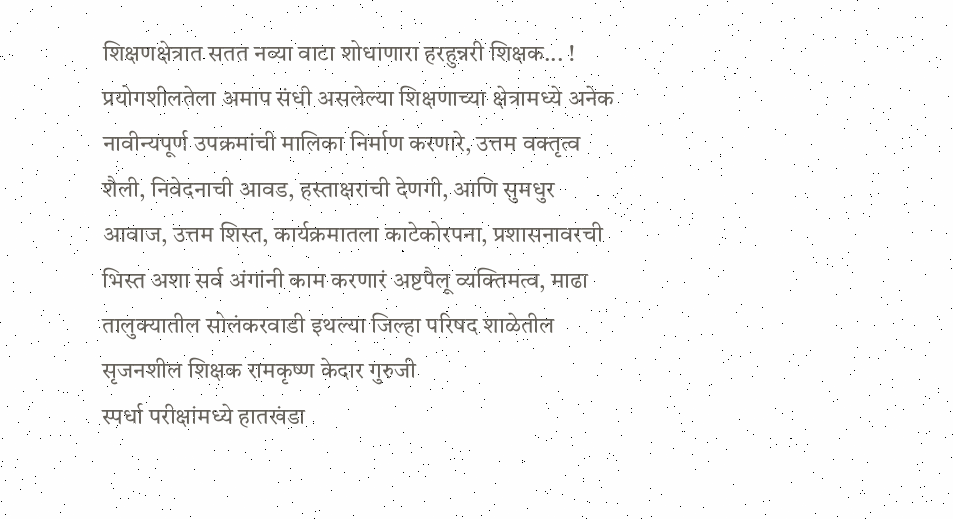शिक्षणक्षेत्रात सतत नव्या वाटा शोधाणारा हरहुन्नरी शिक्षक... !
प्रयोगशीलतेला अमाप संधी असलेल्या शिक्षणाच्या क्षेत्रामध्ये अनेक नावीन्यपूर्ण उपक्रमांची मालिका निर्माण करणारे, उत्तम वक्तृत्व शैली, निवेदनाची आवड, हस्ताक्षराची देणगी, आणि सुमधुर आवाज, उत्तम शिस्त, कार्यक्रमातला काटेकोरपना, प्रशासनावरची भिस्त अशा सर्व अंगांनी काम करणारं अष्टपैलू व्यक्तिमत्व, माढा तालुक्यातील सोलंकरवाडी इथल्या जिल्हा परिषद शाळेतील सृजनशील शिक्षक रामकृष्ण केदार गुरुजी
स्पर्धा परीक्षांमध्ये हातखंडा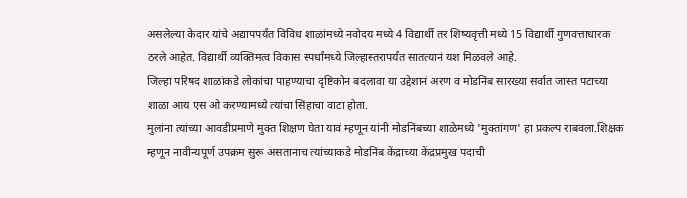असलेल्या केदार यांचे अद्यापपर्यंत विविध शाळांमध्ये नवोदय मध्ये 4 विद्यार्थी तर शिष्यवृत्ती मध्ये 15 विद्यार्थी गुणवत्ताधारक ठरले आहेत. विद्यार्थी व्यक्तिमत्व विकास स्पर्धांमध्ये जिल्हास्तरापर्यंत सातत्यानं यश मिळवले आहे.
जिल्हा परिषद शाळांकडे लोकांचा पाहण्याचा दृष्टिकोन बदलावा या उद्देशानं अरण व मोडनिंब सारख्या सर्वात जास्त पटाच्या शाळा आय एस ओ करण्यामध्ये त्यांचा सिंहाचा वाटा होता.
मुलांना त्यांच्या आवडीप्रमाणे मुक्त शिक्षण घेता यावं म्हणून यांनी मोडनिंबच्या शाळेमध्ये 'मुक्तांगण' हा प्रकल्प राबवला.शिक्षक म्हणून नावीन्यपूर्ण उपक्रम सुरू असतानाच त्यांच्याकडे मोडनिंब केंद्राच्या केंद्रप्रमुख पदाची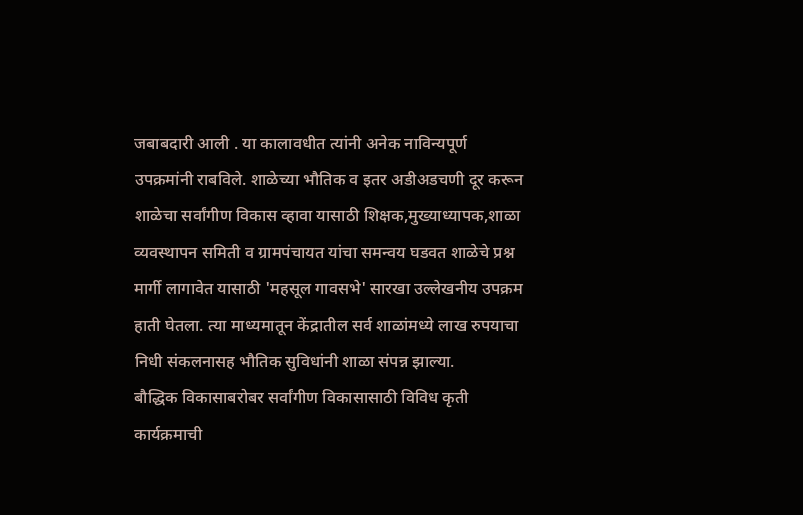जबाबदारी आली . या कालावधीत त्यांनी अनेक नाविन्यपूर्ण उपक्रमांनी राबविले. शाळेच्या भौतिक व इतर अडीअडचणी दूर करून शाळेचा सर्वांगीण विकास व्हावा यासाठी शिक्षक,मुख्याध्यापक,शाळा व्यवस्थापन समिती व ग्रामपंचायत यांचा समन्वय घडवत शाळेचे प्रश्न मार्गी लागावेत यासाठी 'महसूल गावसभे' सारखा उल्लेखनीय उपक्रम हाती घेतला. त्या माध्यमातून केंद्रातील सर्व शाळांमध्ये लाख रुपयाचा निधी संकलनासह भौतिक सुविधांनी शाळा संपन्न झाल्या.
बौद्धिक विकासाबरोबर सर्वांगीण विकासासाठी विविध कृती कार्यक्रमाची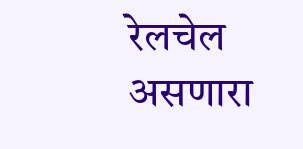रेलचेल असणारा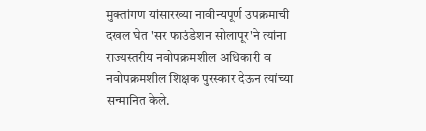मुक्तांगण यांसारख्या नावीन्यपूर्ण उपक्रमाची दखल घेत 'सर फाउंडेशन सोलापूर'ने त्यांना राज्यस्तरीय नवोपक्रमशील अधिकारी व नवोपक्रमशील शिक्षक पुरस्कार देऊन त्यांच्या सन्मानित केले.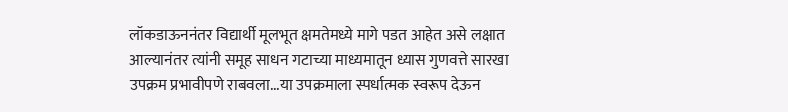लॉकडाऊननंतर विद्यार्थी मूलभूत क्षमतेमध्ये मागे पडत आहेत असे लक्षात आल्यानंतर त्यांनी समूह साधन गटाच्या माध्यमातून ध्यास गुणवत्ते सारखा उपक्रम प्रभावीपणे राबवला...या उपक्रमाला स्पर्धात्मक स्वरूप देऊन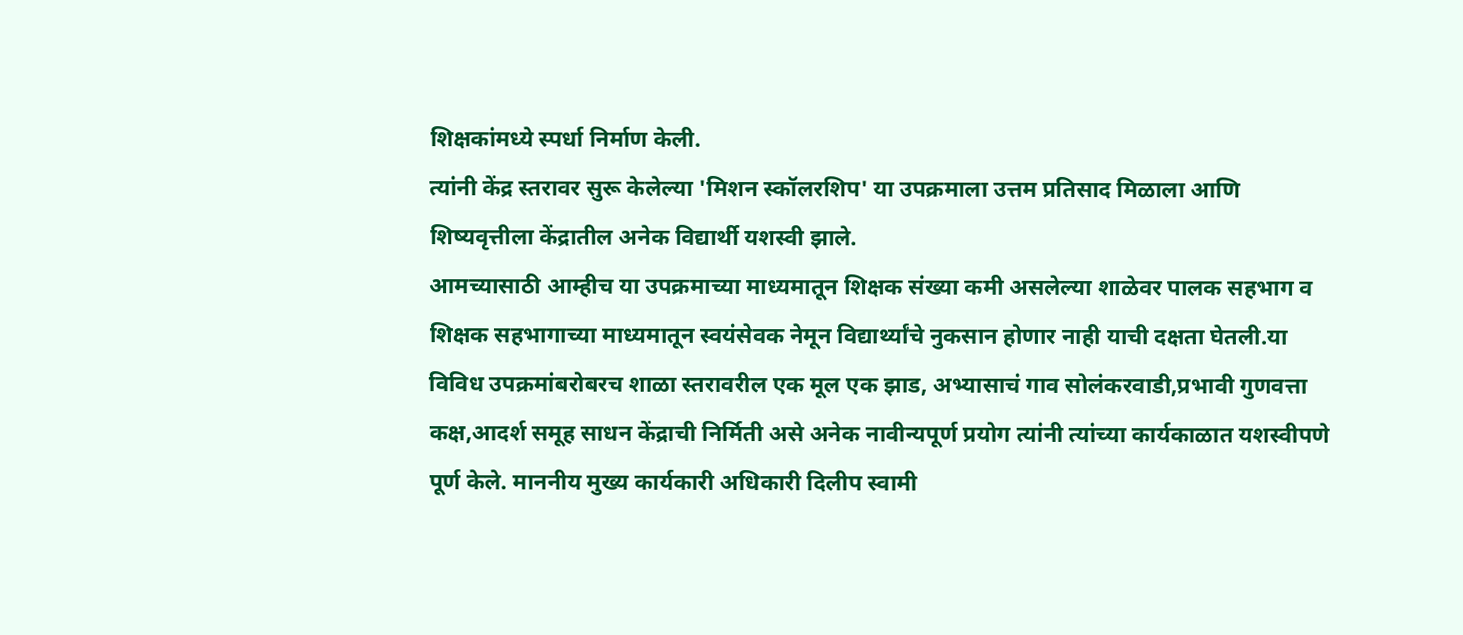शिक्षकांमध्ये स्पर्धा निर्माण केली.
त्यांनी केंद्र स्तरावर सुरू केलेल्या 'मिशन स्कॉलरशिप' या उपक्रमाला उत्तम प्रतिसाद मिळाला आणि शिष्यवृत्तीला केंद्रातील अनेक विद्यार्थी यशस्वी झाले.
आमच्यासाठी आम्हीच या उपक्रमाच्या माध्यमातून शिक्षक संख्या कमी असलेल्या शाळेवर पालक सहभाग व शिक्षक सहभागाच्या माध्यमातून स्वयंसेवक नेमून विद्यार्थ्यांचे नुकसान होणार नाही याची दक्षता घेतली.या विविध उपक्रमांबरोबरच शाळा स्तरावरील एक मूल एक झाड, अभ्यासाचं गाव सोलंकरवाडी,प्रभावी गुणवत्ता कक्ष,आदर्श समूह साधन केंद्राची निर्मिती असे अनेक नावीन्यपूर्ण प्रयोग त्यांनी त्यांच्या कार्यकाळात यशस्वीपणे पूर्ण केले. माननीय मुख्य कार्यकारी अधिकारी दिलीप स्वामी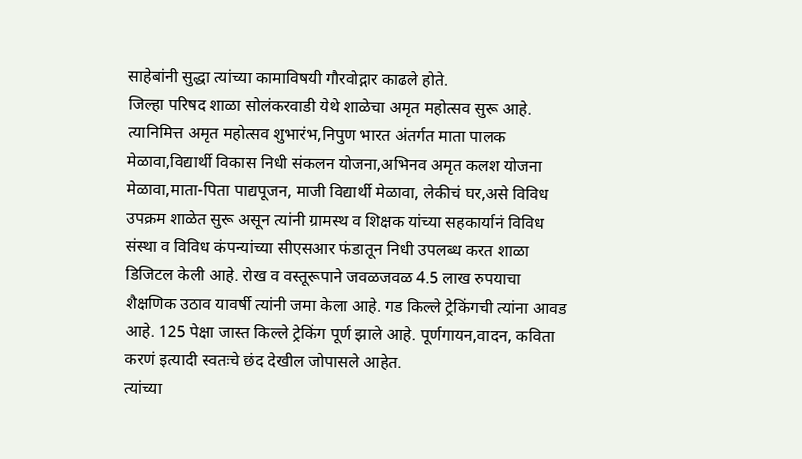साहेबांनी सुद्धा त्यांच्या कामाविषयी गौरवोद्गार काढले होते.
जिल्हा परिषद शाळा सोलंकरवाडी येथे शाळेचा अमृत महोत्सव सुरू आहे. त्यानिमित्त अमृत महोत्सव शुभारंभ,निपुण भारत अंतर्गत माता पालक मेळावा,विद्यार्थी विकास निधी संकलन योजना,अभिनव अमृत कलश योजना मेळावा,माता-पिता पाद्यपूजन, माजी विद्यार्थी मेळावा, लेकीचं घर,असे विविध उपक्रम शाळेत सुरू असून त्यांनी ग्रामस्थ व शिक्षक यांच्या सहकार्यानं विविध संस्था व विविध कंपन्यांच्या सीएसआर फंडातून निधी उपलब्ध करत शाळा डिजिटल केली आहे. रोख व वस्तूरूपाने जवळजवळ 4.5 लाख रुपयाचा शैक्षणिक उठाव यावर्षी त्यांनी जमा केला आहे. गड किल्ले ट्रेकिंगची त्यांना आवड आहे. 125 पेक्षा जास्त किल्ले ट्रेकिंग पूर्ण झाले आहे. पूर्णगायन,वादन, कविता करणं इत्यादी स्वतःचे छंद देखील जोपासले आहेत.
त्यांच्या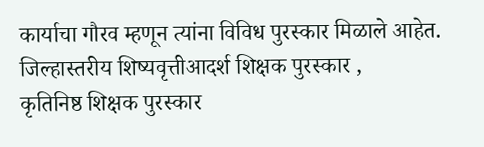कार्याचा गौरव म्हणून त्यांना विविध पुरस्कार मिळाले आहेत. जिल्हास्तरीय शिष्यवृत्तीआदर्श शिक्षक पुरस्कार ,
कृतिनिष्ठ शिक्षक पुरस्कार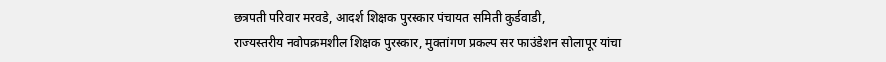छत्रपती परिवार मरवडे, आदर्श शिक्षक पुरस्कार पंचायत समिती कुर्डवाडी,
राज्यस्तरीय नवोपक्रमशील शिक्षक पुरस्कार, मुक्तांगण प्रकल्प सर फाउंडेशन सोलापूर यांचा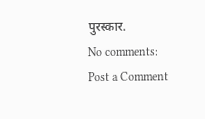पुरस्कार.
No comments:
Post a Comment